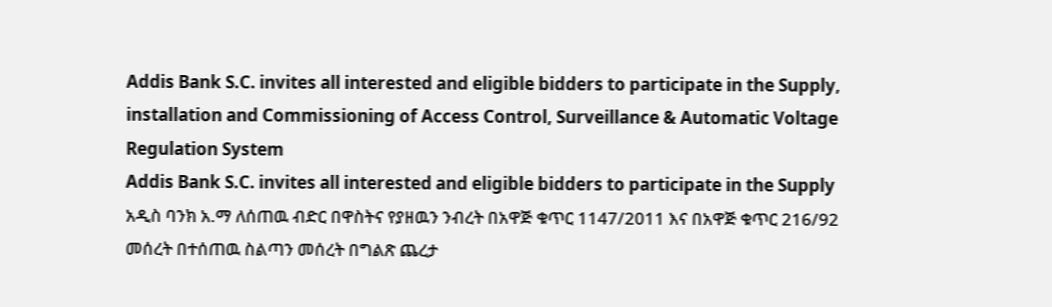Addis Bank S.C. invites all interested and eligible bidders to participate in the Supply, installation and Commissioning of Access Control, Surveillance & Automatic Voltage Regulation System
Addis Bank S.C. invites all interested and eligible bidders to participate in the Supply
አዲስ ባንክ አ.ማ ለሰጠዉ ብድር በዋስትና የያዘዉን ንብረት በአዋጅ ቁጥር 1147/2011 እና በአዋጅ ቁጥር 216/92 መሰረት በተሰጠዉ ስልጣን መሰረት በግልጽ ጨረታ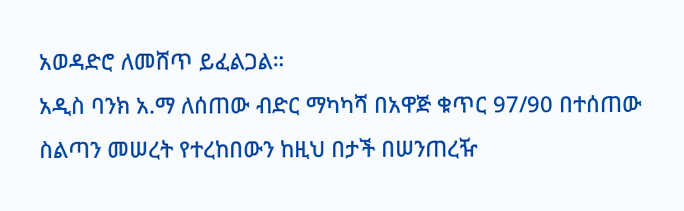አወዳድሮ ለመሸጥ ይፈልጋል።
አዲስ ባንክ አ.ማ ለሰጠው ብድር ማካካሻ በአዋጅ ቁጥር 97/90 በተሰጠው ስልጣን መሠረት የተረከበውን ከዚህ በታች በሠንጠረዥ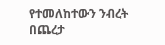የተመለከተውን ንብረት በጨረታ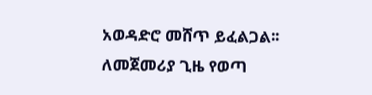አወዳድሮ መሸጥ ይፈልጋል፡፡
ለመጀመሪያ ጊዜ የወጣ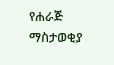የሐራጅ ማስታወቂያ